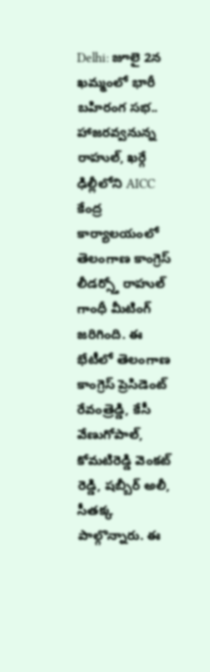Delhi: జూలై 2న ఖమ్మంలో భారీ బహిరంగ సభ.. హాజరవ్వనున్న రాహుల్, ఖర్గే
ఢిల్లీలోని AICC కేంద్ర కార్యాలయంలో తెలంగాణ కాంగ్రెస్ లీడర్స్తో రాహుల్ గాంధీ మీటింగ్ జరిగింది. ఈ భేటీలో తెలంగాణ కాంగ్రెస్ ప్రెసిడెంట్ రేవంత్రెడ్డి, కేసీ వేణుగోపాల్, కోమటిరెడ్డి వెంకట్ రెడ్డి, షబ్బీర్ అలీ, సీతక్క పాల్గొన్నారు. ఈ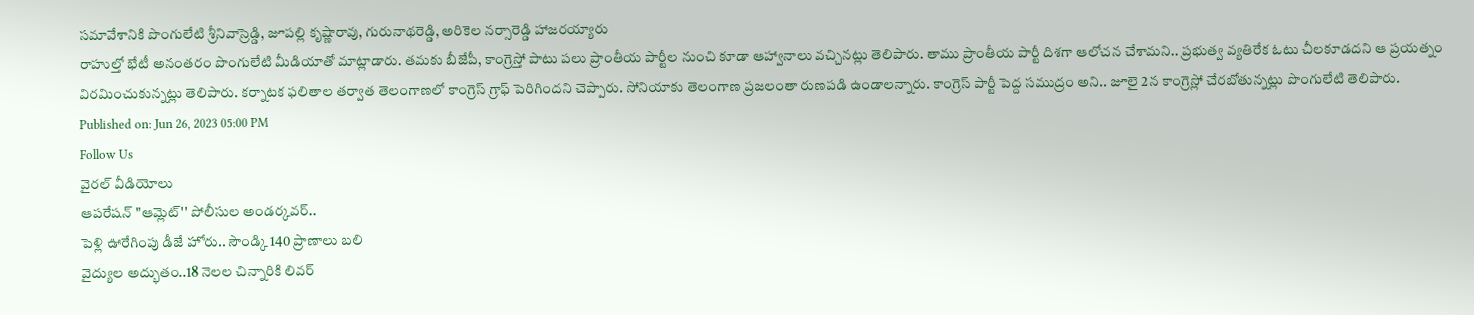సమావేశానికి పొంగులేటి శ్రీనివాస్రెడ్డి, జూపల్లి కృష్ణారావు, గురునాథరెడ్డి, అరికెల నర్సారెడ్డి హాజరయ్యారు
రాహుల్తో భేటీ అనంతరం పొంగులేటి మీడియాతో మాట్లాడారు. తమకు బీజేపీ, కాంగ్రెస్తో పాటు పలు ప్రాంతీయ పార్టీల నుంచి కూడా ఆహ్వానాలు వచ్చినట్లు తెలిపారు. తాము ప్రాంతీయ పార్టీ దిశగా ఆలోచన చేశామని.. ప్రభుత్వ వ్యతిరేక ఓటు చీలకూడదని ఆ ప్రయత్నం విరమించుకున్నట్లు తెలిపారు. కర్నాటక ఫలితాల తర్వాత తెలంగాణలో కాంగ్రెస్ గ్రాఫ్ పెరిగిందని చెప్పారు. సోనియాకు తెలంగాణ ప్రజలంతా రుణపడి ఉండాలన్నారు. కాంగ్రెస్ పార్టీ పెద్ద సముద్రం అని.. జూలై 2న కాంగ్రెస్లో చేరబోతున్నట్లు పొంగులేటి తెలిపారు.
Published on: Jun 26, 2023 05:00 PM
Follow Us
వైరల్ వీడియోలు
ఆపరేషన్ "ఆమ్లెట్'' పోలీసుల అండర్కవర్..
పెళ్లి ఊరేగింపు డీజే హోరు.. సౌండ్కి 140 ప్రాణాలు బలి
వైద్యుల అద్భుతం..18 నెలల చిన్నారికి లివర్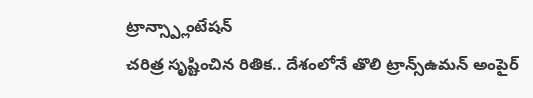ట్రాన్స్ప్లాంటేషన్
చరిత్ర సృష్టించిన రితిక.. దేశంలోనే తొలి ట్రాన్స్ఉమన్ అంపైర్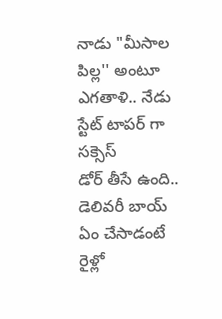నాడు "మీసాల పిల్ల'' అంటూ ఎగతాళి.. నేడు స్టేట్ టాపర్ గా సక్సెస్
డోర్ తీసే ఉంది.. డెలివరీ బాయ్ ఏం చేసాడంటే
రైళ్లో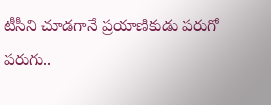టీసీని చూడగానే ప్రయాణికుడు పరుగో పరుగు..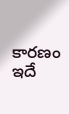కారణం ఇదే